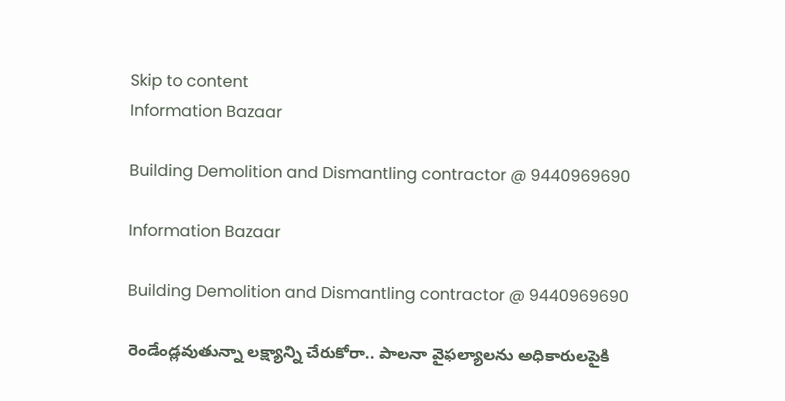Skip to content
Information Bazaar

Building Demolition and Dismantling contractor @ 9440969690

Information Bazaar

Building Demolition and Dismantling contractor @ 9440969690

రెండేండ్లవుతున్నా లక్ష్యాన్ని చేరుకోరా.. పాలనా వైఫల్యాలను అధికారులపైకి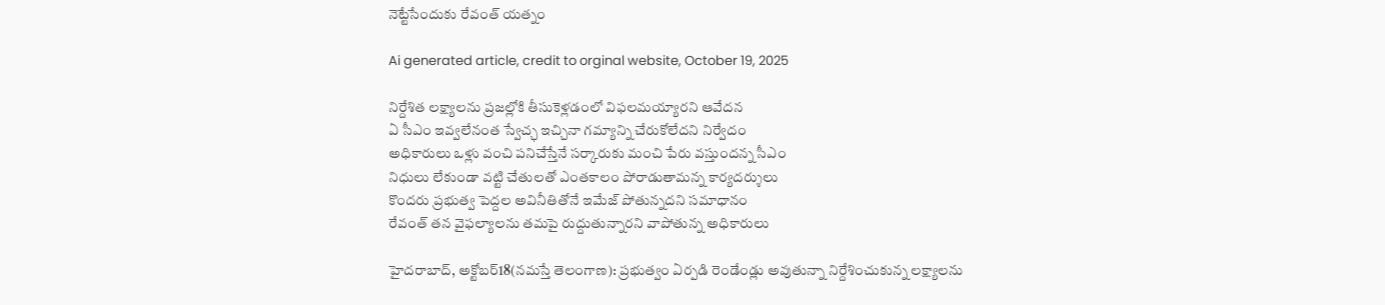నెట్టేసేందుకు రేవంత్‌ యత్నం

Ai generated article, credit to orginal website, October 19, 2025

నిర్దేశిత లక్ష్యాలను ప్రజల్లోకి తీసుకెళ్లడంలో విఫలమయ్యారని ఆవేదన
ఏ సీఎం ఇవ్వలేనంత స్వేచ్ఛ ఇచ్చినా గమ్యాన్ని చేరుకోలేదని నిర్వేదం
అధికారులు ఒళ్లు వంచి పనిచేస్తేనే సర్కారుకు మంచి పేరు వస్తుందన్న సీఎం
నిధులు లేకుండా వట్టి చేతులతో ఎంతకాలం పోరాడుతామన్న కార్యదర్శులు
కొందరు ప్రభుత్వ పెద్దల అవినీతితోనే ఇమేజ్‌ పోతున్నదని సమాధానం
రేవంత్‌ తన వైఫల్యాలను తమపై రుద్దుతున్నారని వాపోతున్న అధికారులు

హైదరాబాద్‌, అక్టోబర్‌18(నమస్తే తెలంగాణ): ప్రభుత్వం ఏర్పడి రెండేండ్లు అవుతున్నా నిర్దేశించుకున్న లక్ష్యాలను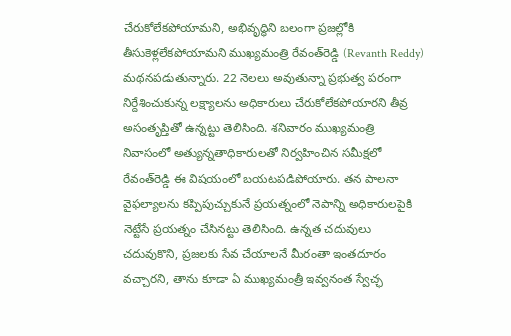చేరుకోలేకపోయామని, అభివృద్ధిని బలంగా ప్రజల్లోకి తీసుకెళ్లలేకపోయామని ముఖ్యమంత్రి రేవంత్‌రెడ్డి (Revanth Reddy) మథనపడుతున్నారు. 22 నెలలు అవుతున్నా ప్రభుత్వ పరంగా నిర్దేశించుకున్న లక్ష్యాలను అధికారులు చేరుకోలేకపోయారని తీవ్ర అసంతృప్తితో ఉన్నట్టు తెలిసింది. శనివారం ముఖ్యమంత్రి నివాసంలో అత్యున్నతాధికారులతో నిర్వహించిన సమీక్షలో రేవంత్‌రెడ్డి ఈ విషయంలో బయటపడిపోయారు. తన పాలనా వైఫల్యాలను కప్పిపుచ్చుకునే ప్రయత్నంలో నెపాన్ని అధికారులపైకి నెట్టేసే ప్రయత్నం చేసినట్టు తెలిసింది. ఉన్నత చదువులు చదువుకొని, ప్రజలకు సేవ చేయాలనే మీరంతా ఇంతదూరం వచ్చారని, తాను కూడా ఏ ముఖ్యమంత్రీ ఇవ్వనంత స్వేచ్ఛ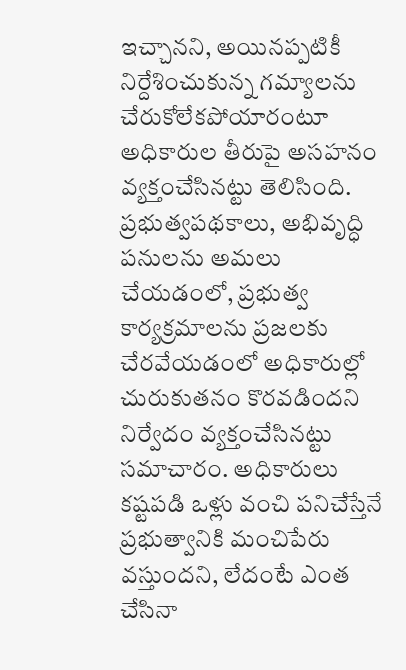ఇచ్చానని, అయినప్పటికీ నిర్దేశించుకున్న గమ్యాలను చేరుకోలేకపోయారంటూ అధికారుల తీరుపై అసహనం వ్యక్తంచేసినట్టు తెలిసింది. ప్రభుత్వపథకాలు, అభివృద్ధి పనులను అమలు చేయడంలో, ప్రభుత్వ కార్యక్రమాలను ప్రజలకు చేరవేయడంలో అధికారుల్లో చురుకుతనం కొరవడిందని నిర్వేదం వ్యక్తంచేసినట్టు సమాచారం. అధికారులు కష్టపడి ఒళ్లు వంచి పనిచేస్తేనే ప్రభుత్వానికి మంచిపేరు వస్తుందని, లేదంటే ఎంత చేసినా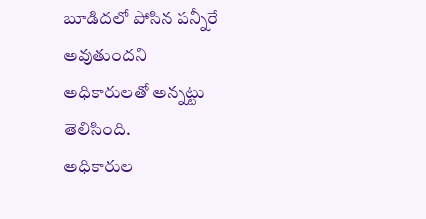బూడిదలో పోసిన పన్నీరే అవుతుందని అధికారులతో అన్నట్టు తెలిసింది.
అధికారుల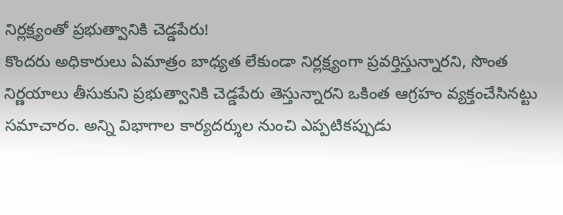నిర్లక్ష్యంతో ప్రభుత్వానికి చెడ్డపేరు!
కొందరు అధికారులు ఏమాత్రం బాధ్యత లేకుండా నిర్లక్ష్యంగా ప్రవర్తిస్తున్నారని, సొంత నిర్ణయాలు తీసుకుని ప్రభుత్వానికి చెడ్డపేరు తెస్తున్నారని ఒకింత ఆగ్రహం వ్యక్తంచేసినట్టు సమాచారం. అన్ని విభాగాల కార్యదర్శుల నుంచి ఎప్పటికప్పుడు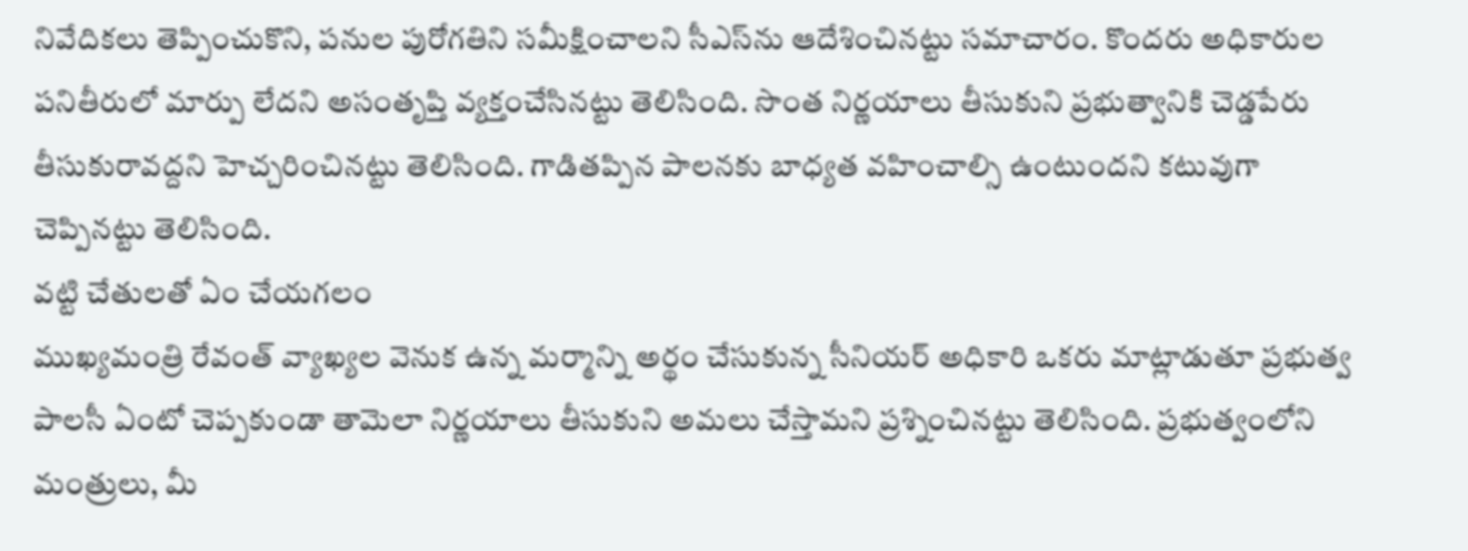నివేదికలు తెప్పించుకొని, పనుల పురోగతిని సమీక్షించాలని సీఎస్‌ను ఆదేశించినట్టు సమాచారం. కొందరు అధికారుల పనితీరులో మార్పు లేదని అసంతృప్తి వ్యక్తంచేసినట్టు తెలిసింది. సొంత నిర్ణయాలు తీసుకుని ప్రభుత్వానికి చెడ్డపేరు తీసుకురావద్దని హెచ్చరించినట్టు తెలిసింది. గాడితప్పిన పాలనకు బాధ్యత వహించాల్సి ఉంటుందని కటువుగా చెప్పినట్టు తెలిసింది.
వట్టి చేతులతో ఏం చేయగలం
ముఖ్యమంత్రి రేవంత్‌ వ్యాఖ్యల వెనుక ఉన్న మర్మాన్ని అర్థం చేసుకున్న సీనియర్‌ అధికారి ఒకరు మాట్లాడుతూ ప్రభుత్వ పాలసీ ఏంటో చెప్పకుండా తామెలా నిర్ణయాలు తీసుకుని అమలు చేస్తామని ప్రశ్నించినట్టు తెలిసింది. ప్రభుత్వంలోని మంత్రులు, మీ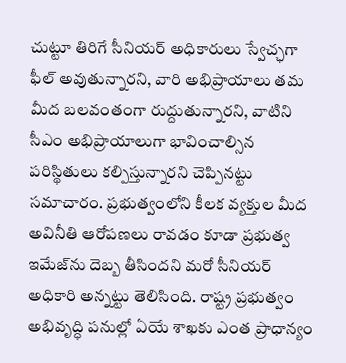చుట్టూ తిరిగే సీనియర్‌ అధికారులు స్వేచ్ఛగా ఫీల్‌ అవుతున్నారని, వారి అభిప్రాయాలు తమ మీద బలవంతంగా రుద్దుతున్నారని, వాటిని సీఎం అభిప్రాయాలుగా భావించాల్సిన పరిస్థితులు కల్పిస్తున్నారని చెప్పినట్టు సమాచారం. ప్రభుత్వంలోని కీలక వ్యక్తుల మీద అవినీతి ఆరోపణలు రావడం కూడా ప్రభుత్వ ఇమేజ్‌ను దెబ్బ తీసిందని మరో సీనియర్‌ అధికారి అన్నట్టు తెలిసింది. రాష్ట్ర ప్రభుత్వం అభివృద్ధి పనుల్లో ఏయే శాఖకు ఎంత ప్రాధాన్యం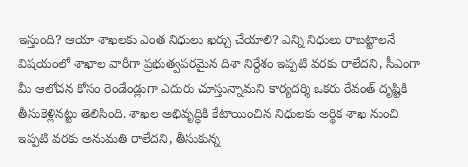ఇస్తుంది? ఆయా శాఖలకు ఎంత నిధులు ఖర్చు చేయాలి? ఎన్ని నిధులు రాబట్టాలనే విషయంలో శాఖాల వారీగా ప్రభుత్వపరమైన దిశా నిర్దేశం ఇప్పటి వరకు రాలేదని, సీఎంగా మీ ఆలోచన కోసం రెండేండ్లుగా ఎదురు చూస్తున్నామని కార్యదర్శి ఒకరు రేవంత్‌ దృష్టికి తీసుకెళ్లినట్టు తెలిసింది. శాఖల అభివృద్ధికి కేటాయించిన నిధులకు అర్థిక శాఖ నుంచి ఇప్పటి వరకు అనుమతి రాలేదని, తీసుకున్న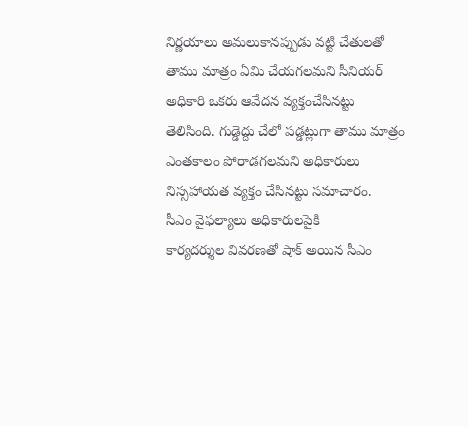నిర్ణయాలు అమలుకానప్పుడు వట్టి చేతులతో తాము మాత్రం ఏమి చేయగలమని సీనియర్‌ అధికారి ఒకరు ఆవేదన వ్యక్తంచేసినట్టు తెలిసింది. గుడ్డెద్దు చేలో పడ్డట్లుగా తాము మాత్రం ఎంతకాలం పోరాడగలమని అధికారులు నిస్సహాయత వ్యక్తం చేసినట్టు సమాచారం.
సీఎం వైఫల్యాలు అధికారులపైకి
కార్యదర్శుల వివరణతో షాక్‌ అయిన సీఎం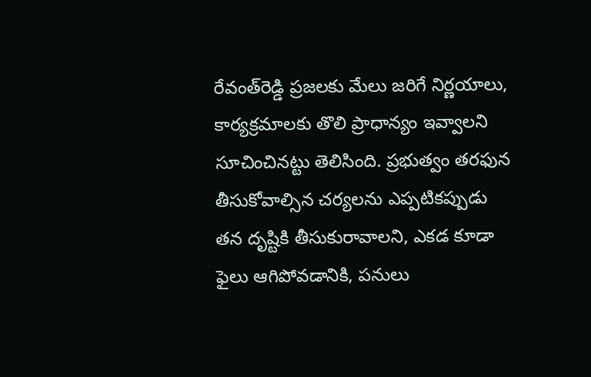రేవంత్‌రెడ్డి ప్రజలకు మేలు జరిగే నిర్ణయాలు, కార్యక్రమాలకు తొలి ప్రాధాన్యం ఇవ్వాలని సూచించినట్టు తెలిసింది. ప్రభుత్వం తరఫున తీసుకోవాల్సిన చర్యలను ఎప్పటికప్పుడు తన దృష్టికి తీసుకురావాలని, ఎకడ కూడా ఫైలు ఆగిపోవడానికి, పనులు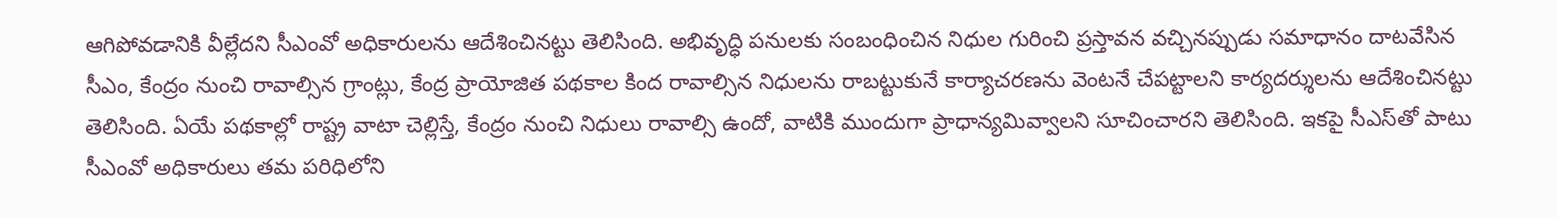ఆగిపోవడానికి వీల్లేదని సీఎంవో అధికారులను ఆదేశించినట్టు తెలిసింది. అభివృద్ధి పనులకు సంబంధించిన నిధుల గురించి ప్రస్తావన వచ్చినప్పుడు సమాధానం దాటవేసిన సీఎం, కేంద్రం నుంచి రావాల్సిన గ్రాంట్లు, కేంద్ర ప్రాయోజిత పథకాల కింద రావాల్సిన నిధులను రాబట్టుకునే కార్యాచరణను వెంటనే చేపట్టాలని కార్యదర్శులను ఆదేశించినట్టు తెలిసింది. ఏయే పథకాల్లో రాష్ట్ర వాటా చెల్లిస్తే, కేంద్రం నుంచి నిధులు రావాల్సి ఉందో, వాటికి ముందుగా ప్రాధాన్యమివ్వాలని సూచించారని తెలిసింది. ఇకపై సీఎస్‌తో పాటు సీఎంవో అధికారులు తమ పరిధిలోని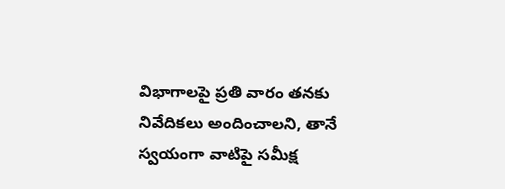విభాగాలపై ప్రతి వారం తనకు నివేదికలు అందించాలని, తానే స్వయంగా వాటిపై సమీక్ష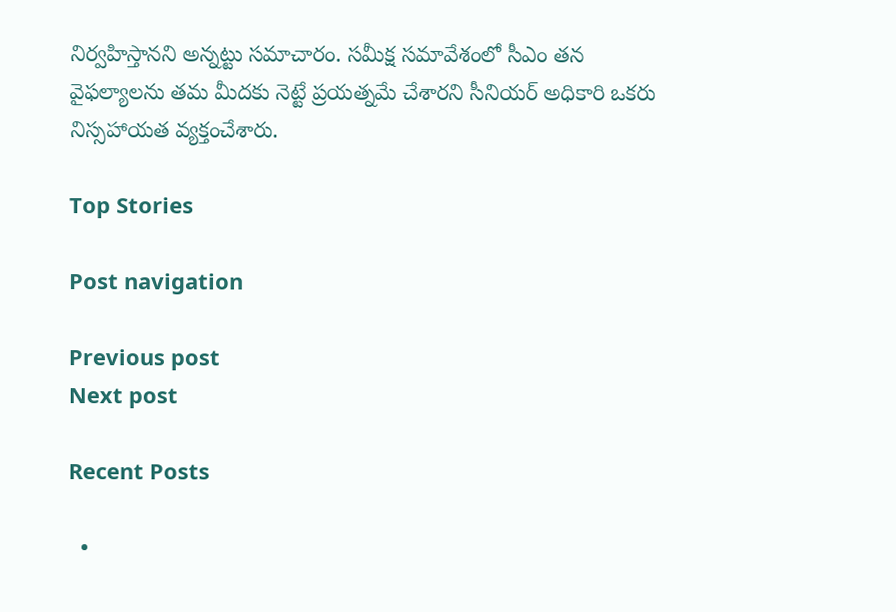నిర్వహిస్తానని అన్నట్టు సమాచారం. సమీక్ష సమావేశంలో సీఎం తన వైఫల్యాలను తమ మీదకు నెట్టే ప్రయత్నమే చేశారని సీనియర్‌ అధికారి ఒకరు నిస్సహాయత వ్యక్తంచేశారు.

Top Stories

Post navigation

Previous post
Next post

Recent Posts

  •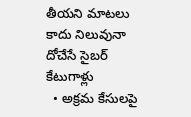తీయ‌ని మాట‌లు కాదు నిలువునా దోచేసే సైబ‌ర్ కేటుగాళ్లు
  • అక్రమ కేసులపై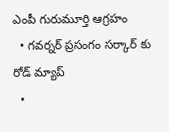ఎంపీ గురుమూర్తి ఆగ్రహం
  • గ‌వ‌ర్న‌ర్ ప్ర‌సంగం స‌ర్కార్ కు రోడ్ మ్యాప్
  •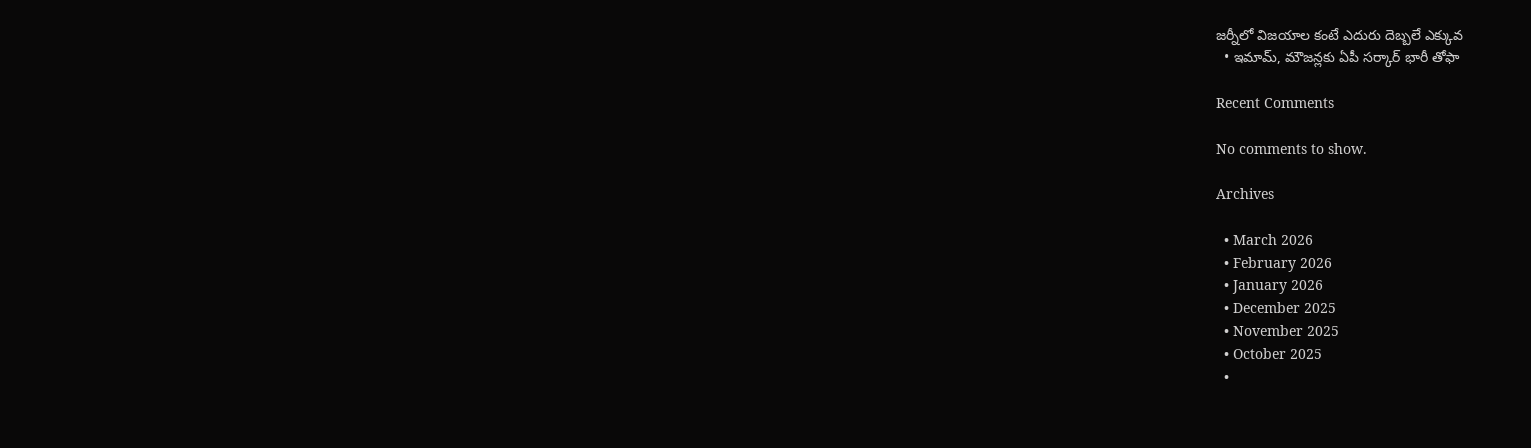జ‌ర్నీలో విజ‌యాల కంటే ఎదురు దెబ్బ‌లే ఎక్కువ‌
  • ఇమామ్, మౌజ‌న్ల‌కు ఏపీ స‌ర్కార్ భారీ తోఫా

Recent Comments

No comments to show.

Archives

  • March 2026
  • February 2026
  • January 2026
  • December 2025
  • November 2025
  • October 2025
  •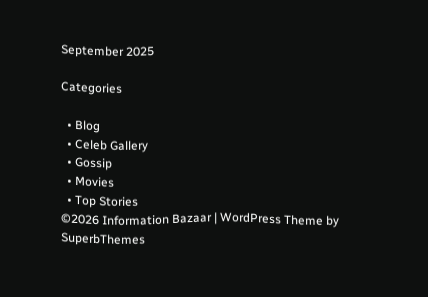September 2025

Categories

  • Blog
  • Celeb Gallery
  • Gossip
  • Movies
  • Top Stories
©2026 Information Bazaar | WordPress Theme by SuperbThemes